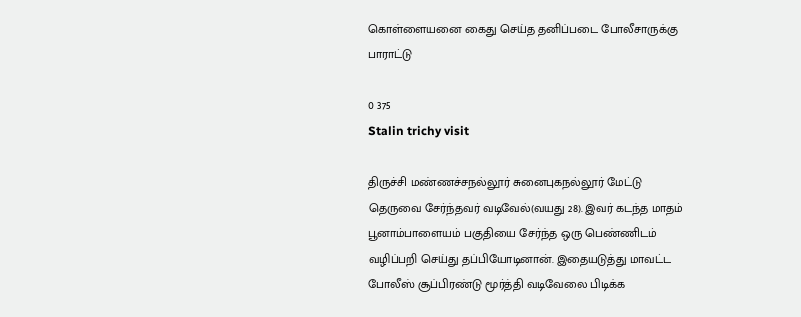கொள்ளையனை கைது செய்த தனிப்படை போலீசாருக்கு பாராட்டு

0 375
Stalin trichy visit

திருச்சி மண்ணச்சநல்லூர் சுனைபுகநல்லூர் மேட்டு தெருவை சேர்ந்தவர் வடிவேல்(வயது 28). இவர் கடந்த மாதம் பூனாம்பாளையம் பகுதியை சேர்ந்த ஒரு பெண்ணிடம் வழிப்பறி செய்து தப்பியோடினான். இதையடுத்து மாவட்ட போலீஸ் சூப்பிரண்டு மூர்த்தி வடிவேலை பிடிக்க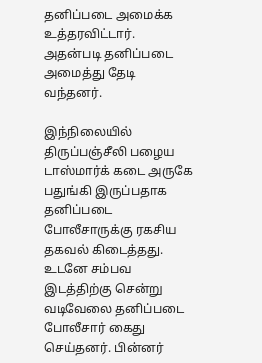தனிப்படை அமைக்க உத்தரவிட்டார். அதன்படி தனிப்படை அமைத்து தேடி வந்தனர்.

இந்நிலையில் திருப்பஞ்சீலி பழைய டாஸ்மார்க் கடை அருகே பதுங்கி இருப்பதாக தனிப்படை போலீசாருக்கு ரகசிய தகவல் கிடைத்தது. உடனே சம்பவ இடத்திற்கு சென்று வடிவேலை தனிப்படை போலீசார் கைது செய்தனர். பின்னர்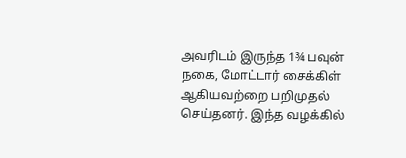அவரிடம் இருந்த 1¾ பவுன் நகை, மோட்டார் சைக்கிள் ஆகியவற்றை பறிமுதல் செய்தனர். இந்த வழக்கில்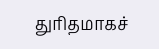துரிதமாகச்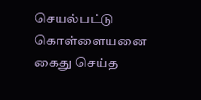செயல்பட்டு கொள்ளையனை கைது செய்த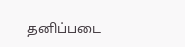தனிப்படை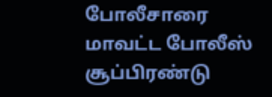போலீசாரை மாவட்ட போலீஸ் சூப்பிரண்டு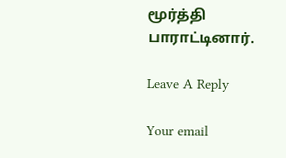மூர்த்தி பாராட்டினார்.

Leave A Reply

Your email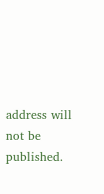address will not be published.